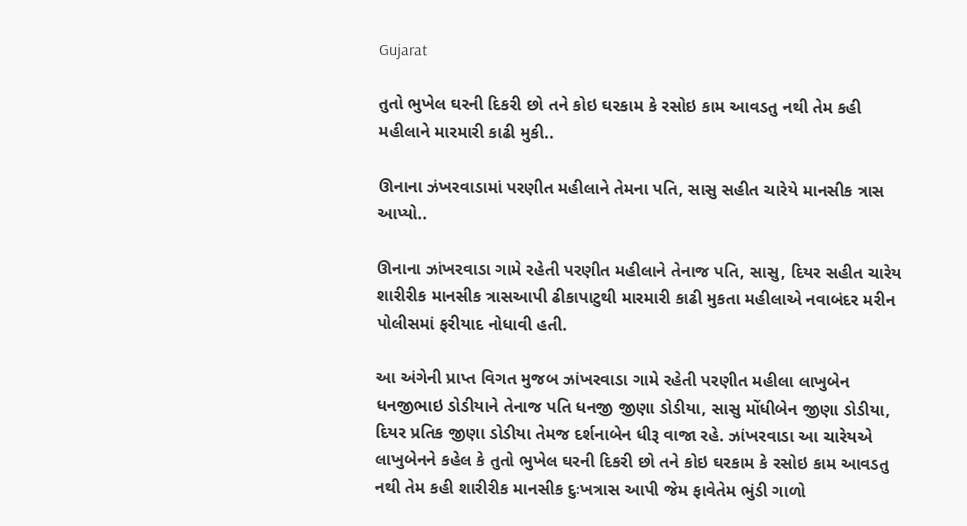Gujarat

તુતો ભુખેલ ઘરની દિકરી છો તને કોઇ ઘરકામ કે રસોઇ કામ આવડતુ નથી તેમ કહી મહીલાને મારમારી કાઢી મુકી..

ઊનાના ઝંખરવાડામાં પરણીત મહીલાને તેમના પતિ, સાસુ સહીત ચારેયે માનસીક ત્રાસ આપ્યો..

ઊનાના ઝાંખરવાડા ગામે રહેતી પરણીત મહીલાને તેનાજ પતિ, સાસુ, દિયર સહીત ચારેય શારીરીક માનસીક ત્રાસઆપી ઢીકાપાટુથી મારમારી કાઢી મુકતા મહીલાએ નવાબંદર મરીન પોલીસમાં ફરીયાદ નોધાવી હતી.

આ અંગેની પ્રાપ્ત વિગત મુજબ ઝાંખરવાડા ગામે રહેતી પરણીત મહીલા લાખુબેન ધનજીભાઇ ડોડીયાને તેનાજ પતિ ધનજી જીણા ડોડીયા, સાસુ મોંધીબેન જીણા ડોડીયા, દિયર પ્રતિક જીણા ડોડીયા તેમજ દર્શનાબેન ધીરૂ વાજા રહે. ઝાંખરવાડા આ ચારેયએ લાખુબેનને કહેલ કે તુતો ભુખેલ ઘરની દિકરી છો તને કોઇ ઘરકામ કે રસોઇ કામ આવડતુ નથી તેમ કહી શારીરીક માનસીક દુઃખત્રાસ આપી જેમ ફાવેતેમ ભુંડી ગાળો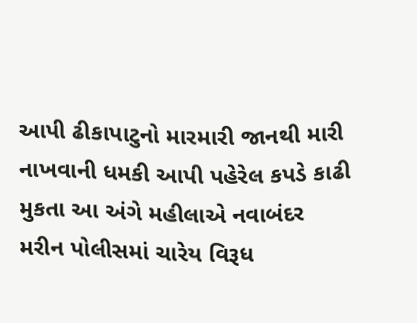આપી ઢીકાપાટુનો મારમારી જાનથી મારી નાખવાની ધમકી આપી પહેરેલ કપડે કાઢી મુકતા આ અંગે મહીલાએ નવાબંદર મરીન પોલીસમાં ચારેય વિરૂધ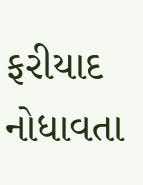ફરીયાદ નોધાવતા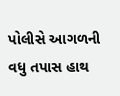પોલીસે આગળની વધુ તપાસ હાથ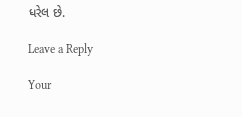ધરેલ છે.

Leave a Reply

Your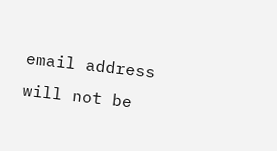email address will not be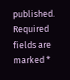published. Required fields are marked *